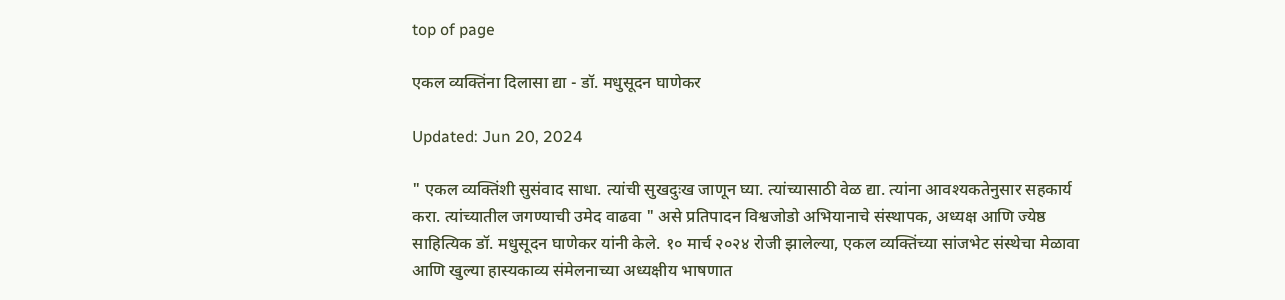top of page

एकल व्यक्तिंना दिलासा द्या - डॉ. मधुसूदन घाणेकर

Updated: Jun 20, 2024

" एकल व्यक्तिंशी सुसंवाद साधा. त्यांची सुखदुःख जाणून घ्या. त्यांच्यासाठी वेळ द्या. त्यांना आवश्यकतेनुसार सहकार्य करा. त्यांच्यातील जगण्याची उमेद वाढवा " असे प्रतिपादन विश्वजोडो अभियानाचे संस्थापक, अध्यक्ष आणि ज्येष्ठ साहित्यिक डॉ. मधुसूदन घाणेकर यांनी केले. १० मार्च २०२४ रोजी झालेल्या, एकल व्यक्तिंच्या सांजभेट संस्थेचा मेळावा आणि खुल्या हास्यकाव्य संमेलनाच्या अध्यक्षीय भाषणात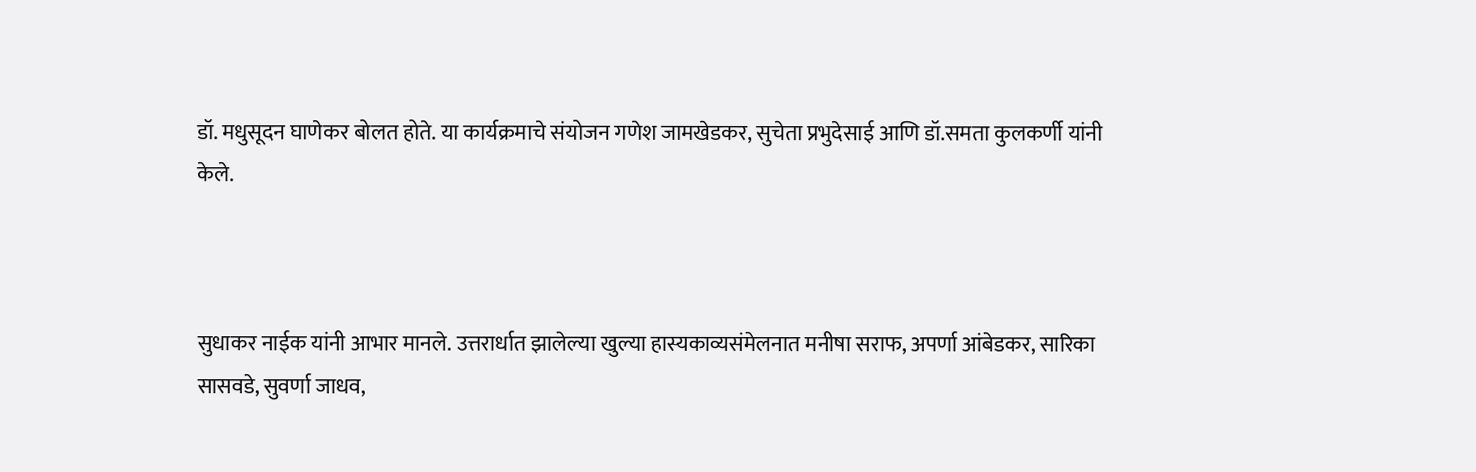डॉ. मधुसूदन घाणेकर बोलत होते. या कार्यक्रमाचे संयोजन गणेश जामखेडकर, सुचेता प्रभुदेसाई आणि डॉ.समता कुलकर्णी यांनी केले.



सुधाकर नाईक यांनी आभार मानले. उत्तरार्धात झालेल्या खुल्या हास्यकाव्यसंमेलनात मनीषा सराफ, अपर्णा आंबेडकर, सारिका सासवडे, सुवर्णा जाधव,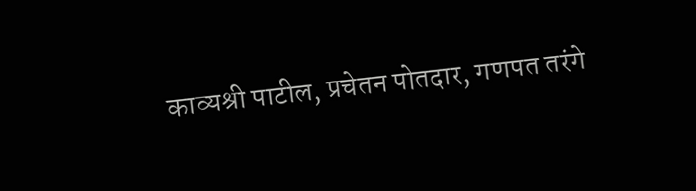काव्यश्री पाटील, प्रचेतन पोतदार, गणपत तरंगे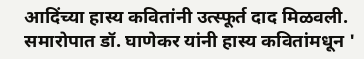आदिंच्या हास्य कवितांनी उत्स्फूर्त दाद मिळवली. समारोपात डॉ. घाणेकर यांनी हास्य कवितांमधून '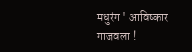मधुरंग ' आविष्कार गाजवला !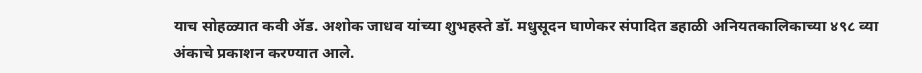याच सोहळ्यात कवी ॲड. अशोक जाधव यांच्या शुभहस्ते डॉ. मधुसूदन घाणेकर संपादित डहाळी अनियतकालिकाच्या ४९८ व्या अंकाचे प्रकाशन करण्यात आले.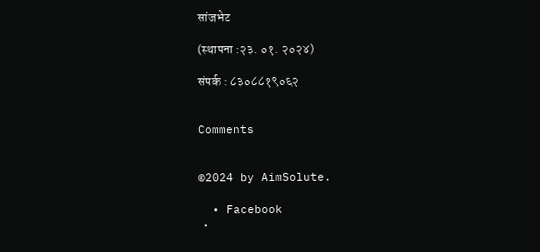सांजभेट

(स्थापना :२३. ०१. २०२४)

संपर्क : ८३०८८१९०६२


Comments


©2024 by AimSolute.

  • Facebook
  •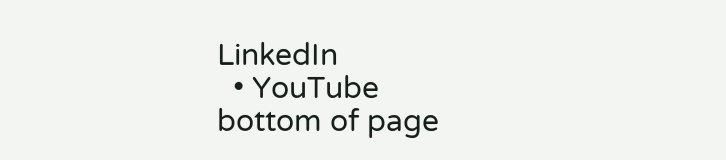LinkedIn
  • YouTube
bottom of page